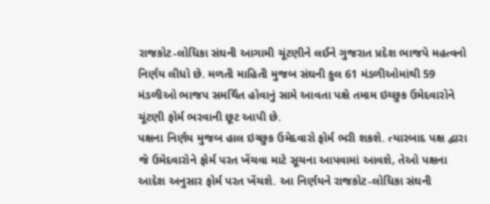રાજકોટ-લોધિકા સંઘની આગામી ચૂંટણીને લઈને ગુજરાત પ્રદેશ ભાજપે મહત્વનો નિર્ણય લીધો છે. મળતી માહિતી મુજબ સંઘની કુલ 61 મંડળીઓમાંથી 59 મંડળીઓ ભાજપ સમર્થિત હોવાનું સામે આવતા પક્ષે તમામ ઇચ્છુક ઉમેદવારોને ચૂંટણી ફોર્મ ભરવાની છૂટ આપી છે.
પક્ષના નિર્ણય મુજબ હાલ ઇચ્છુક ઉમેદવારો ફોર્મ ભરી શકશે. ત્યારબાદ પક્ષ દ્વારા જે ઉમેદવારોને ફોર્મ પરત ખેંચવા માટે સૂચના આપવામાં આવશે, તેઓ પક્ષના આદેશ અનુસાર ફોર્મ પરત ખેંચશે. આ નિર્ણયને રાજકોટ-લોધિકા સંઘની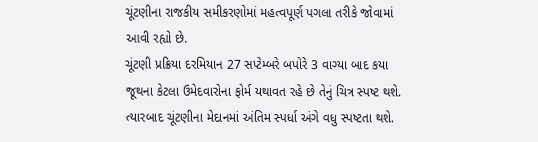ચૂંટણીના રાજકીય સમીકરણોમાં મહત્વપૂર્ણ પગલા તરીકે જોવામાં આવી રહ્યો છે.
ચૂંટણી પ્રક્રિયા દરમિયાન 27 સપ્ટેમ્બરે બપોરે 3 વાગ્યા બાદ કયા જૂથના કેટલા ઉમેદવારોના ફોર્મ યથાવત રહે છે તેનું ચિત્ર સ્પષ્ટ થશે. ત્યારબાદ ચૂંટણીના મેદાનમાં અંતિમ સ્પર્ધા અંગે વધુ સ્પષ્ટતા થશે.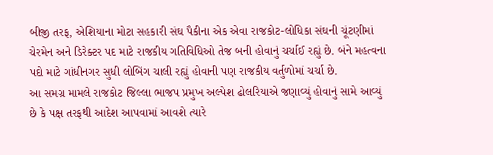બીજી તરફ, એશિયાના મોટા સહકારી સંઘ પૈકીના એક એવા રાજકોટ-લોધિકા સંઘની ચૂંટણીમાં ચેરમેન અને ડિરેક્ટર પદ માટે રાજકીય ગતિવિધિઓ તેજ બની હોવાનું ચર્ચાઈ રહ્યું છે. બંને મહત્વના પદો માટે ગાંધીનગર સુધી લોબિંગ ચાલી રહ્યું હોવાની પણ રાજકીય વર્તુળોમાં ચર્ચા છે.
આ સમગ્ર મામલે રાજકોટ જિલ્લા ભાજપ પ્રમુખ અલ્પેશ ઢોલરિયાએ જણાવ્યું હોવાનું સામે આવ્યું છે કે પક્ષ તરફથી આદેશ આપવામાં આવશે ત્યારે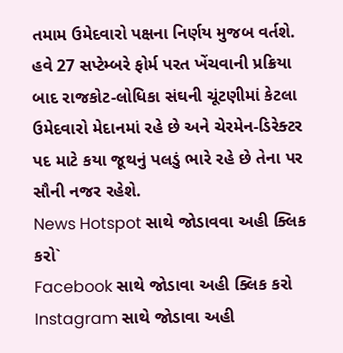તમામ ઉમેદવારો પક્ષના નિર્ણય મુજબ વર્તશે.
હવે 27 સપ્ટેમ્બરે ફોર્મ પરત ખેંચવાની પ્રક્રિયા બાદ રાજકોટ-લોધિકા સંઘની ચૂંટણીમાં કેટલા ઉમેદવારો મેદાનમાં રહે છે અને ચેરમેન-ડિરેક્ટર પદ માટે કયા જૂથનું પલડું ભારે રહે છે તેના પર સૌની નજર રહેશે.
News Hotspot સાથે જોડાવવા અહી ક્લિક કરો`
Facebook સાથે જોડાવા અહી ક્લિક કરો
Instagram સાથે જોડાવા અહી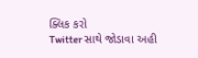ક્લિક કરો
Twitter સાથે જોડાવા અહી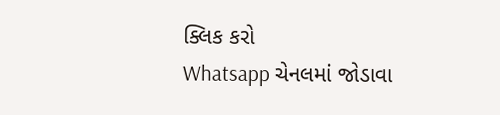ક્લિક કરો
Whatsapp ચેનલમાં જોડાવા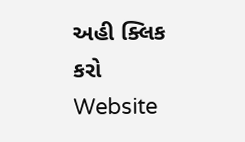અહી ક્લિક કરો
Website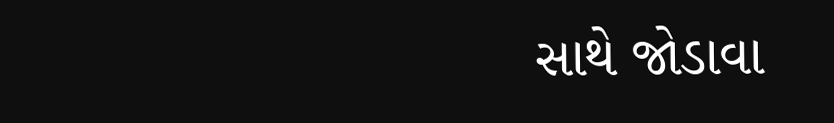સાથે જોડાવા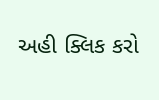અહી ક્લિક કરો